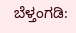ಬೆಳ್ತಂಗಡಿ: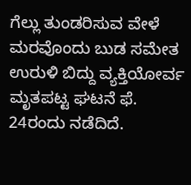ಗೆಲ್ಲು ತುಂಡರಿಸುವ ವೇಳೆ ಮರವೊಂದು ಬುಡ ಸಮೇತ ಉರುಳಿ ಬಿದ್ದು ವ್ಯಕ್ತಿಯೋರ್ವ ಮೃತಪಟ್ಟ ಘಟನೆ ಫೆ. 24ರಂದು ನಡೆದಿದೆ.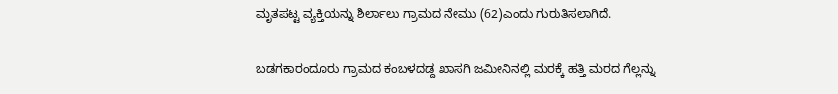ಮೃತಪಟ್ಟ ವ್ಯಕ್ತಿಯನ್ನು ಶಿರ್ಲಾಲು ಗ್ರಾಮದ ನೇಮು (62)ಎಂದು ಗುರುತಿಸಲಾಗಿದೆ.

ಬಡಗಕಾರಂದೂರು ಗ್ರಾಮದ ಕಂಬಳದಡ್ದ ಖಾಸಗಿ ಜಮೀನಿನಲ್ಲಿ ಮರಕ್ಕೆ ಹತ್ತಿ ಮರದ ಗೆಲ್ಲನ್ನು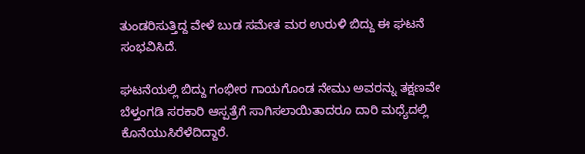ತುಂಡರಿಸುತ್ತಿದ್ದ ವೇಳೆ ಬುಡ ಸಮೇತ ಮರ ಉರುಳಿ ಬಿದ್ದು ಈ ಘಟನೆ ಸಂಭವಿಸಿದೆ.

ಘಟನೆಯಲ್ಲಿ ಬಿದ್ದು ಗಂಭೀರ ಗಾಯಗೊಂಡ ನೇಮು ಅವರನ್ನು ತಕ್ಷಣವೇ ಬೆಳ್ತಂಗಡಿ ಸರಕಾರಿ ಆಸ್ಪತ್ರೆಗೆ ಸಾಗಿಸಲಾಯಿತಾದರೂ ದಾರಿ ಮಧ್ಯೆದಲ್ಲಿ ಕೊನೆಯುಸಿರೆಳೆದಿದ್ದಾರೆ.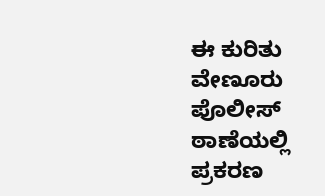ಈ ಕುರಿತು ವೇಣೂರು ಪೊಲೀಸ್ ಠಾಣೆಯಲ್ಲಿ ಪ್ರಕರಣ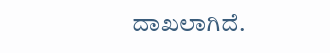ದಾಖಲಾಗಿದೆ.